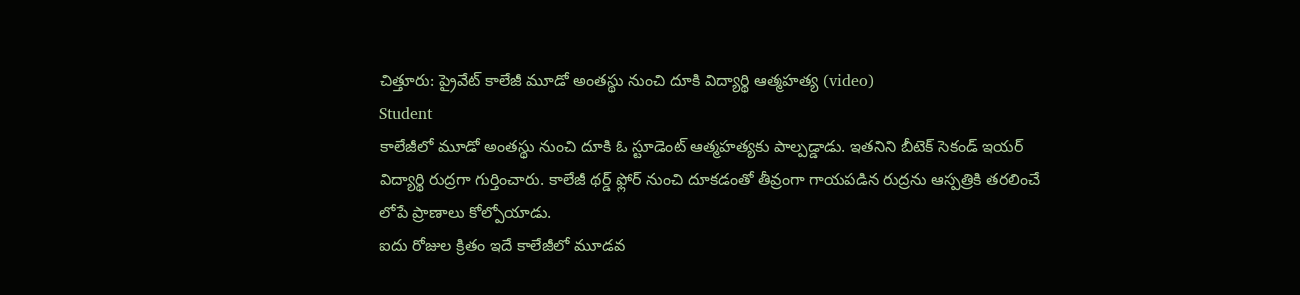చిత్తూరు: ప్రైవేట్ కాలేజీ మూడో అంతస్థు నుంచి దూకి విద్యార్థి ఆత్మహత్య (video)
Student
కాలేజీలో మూడో అంతస్థు నుంచి దూకి ఓ స్టూడెంట్ ఆత్మహత్యకు పాల్పడ్డాడు. ఇతనిని బీటెక్ సెకండ్ ఇయర్ విద్యార్థి రుద్రగా గుర్తించారు. కాలేజీ థర్డ్ ఫ్లోర్ నుంచి దూకడంతో తీవ్రంగా గాయపడిన రుద్రను ఆస్పత్రికి తరలించే లోపే ప్రాణాలు కోల్పోయాడు.
ఐదు రోజుల క్రితం ఇదే కాలేజీలో మూడవ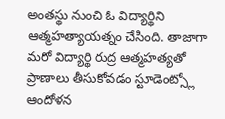అంతస్థు నుంచి ఓ విద్యార్థిని ఆత్మహత్యాయత్నం చేసింది. తాజాగా మరో విద్యార్థి రుద్ర ఆత్మహత్యతో ప్రాణాలు తీసుకోవడం స్టూడెంట్స్లో ఆందోళన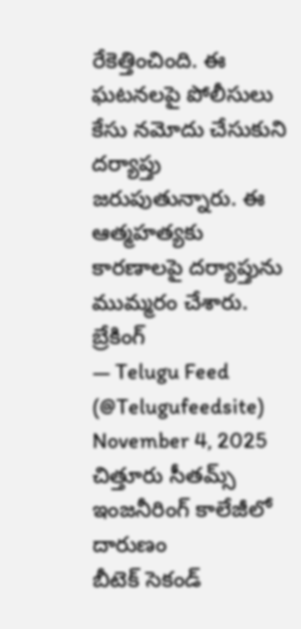రేకెత్తించింది. ఈ ఘటనలపై పోలీసులు కేసు నమోదు చేసుకుని దర్యాప్తు జరుపుతున్నారు. ఈ ఆత్మహత్యకు కారణాలపై దర్యాప్తును ముమ్మరం చేశారు.
బ్రేకింగ్
— Telugu Feed (@Telugufeedsite) November 4, 2025
చిత్తూరు సీతమ్స్ ఇంజనీరింగ్ కాలేజీలో దారుణం
బీటెక్ సెకండ్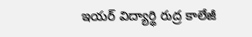ఇయర్ విద్యార్థి రుద్ర కాలేజీ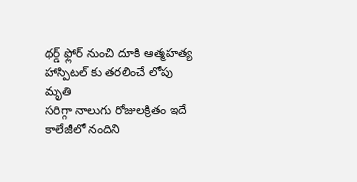థర్డ్ ఫ్లోర్ నుంచి దూకి ఆత్మహత్య
హాస్పిటల్ కు తరలించే లోపు మృతి
సరిగ్గా నాలుగు రోజులక్రితం ఇదే కాలేజీలో నందిని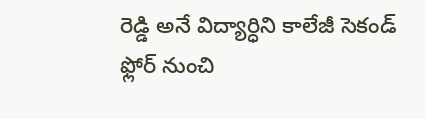రెడ్డి అనే విద్యార్ధిని కాలేజీ సెకండ్ ఫ్లోర్ నుంచి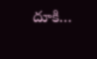దూకి…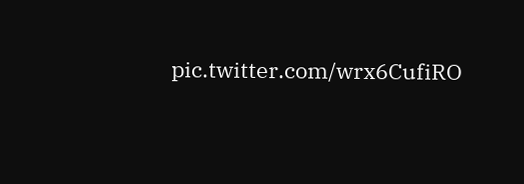pic.twitter.com/wrx6CufiRO